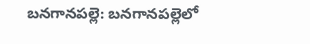బనగానపల్లె: బనగానపల్లెలో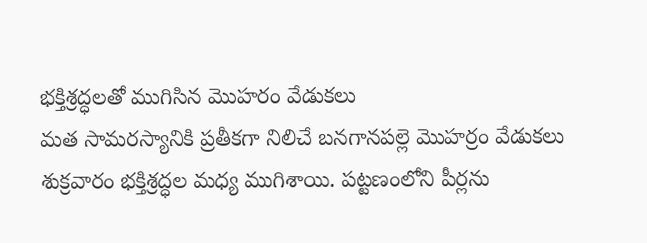భక్తిశ్రద్ధలతో ముగిసిన మొహరం వేడుకలు
మత సామరస్యానికి ప్రతీకగా నిలిచే బనగానపల్లె మొహర్రం వేడుకలు శుక్రవారం భక్తిశ్రద్ధల మధ్య ముగిశాయి. పట్టణంలోని పీర్లను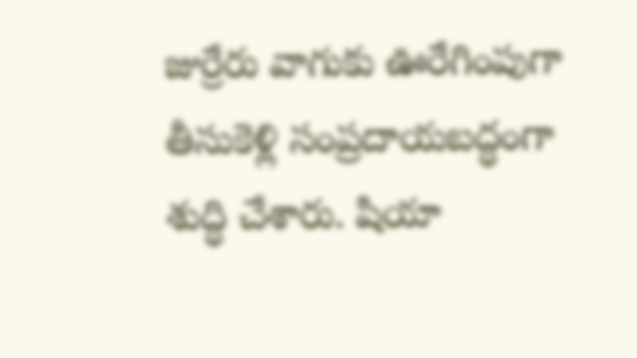జుర్రేరు వాగుకు ఊరేగింపుగా తీసుకెళ్లి సంప్రదాయబద్ధంగా శుద్ధి చేశారు. షియా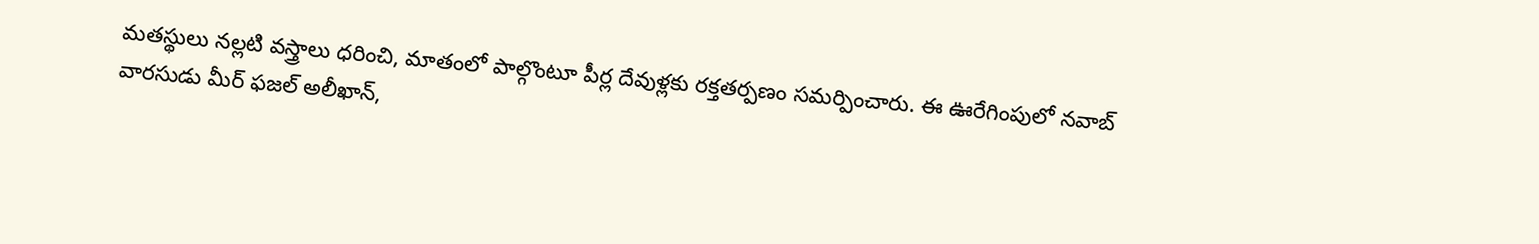మతస్థులు నల్లటి వస్త్రాలు ధరించి, మాతంలో పాల్గొంటూ పీర్ల దేవుళ్లకు రక్తతర్పణం సమర్పించారు. ఈ ఊరేగింపులో నవాబ్ వారసుడు మీర్ ఫజల్ అలీఖాన్,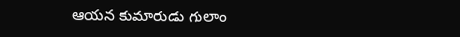ఆయన కుమారుడు గులాం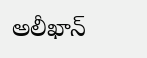అలీఖాన్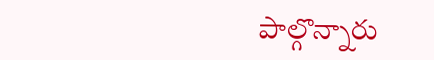పాల్గొన్నారు